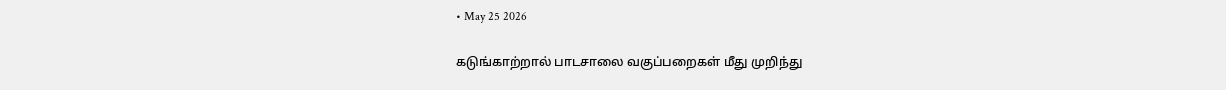• May 25 2026

கடுங்காற்றால் பாடசாலை வகுப்பறைகள் மீது முறிந்து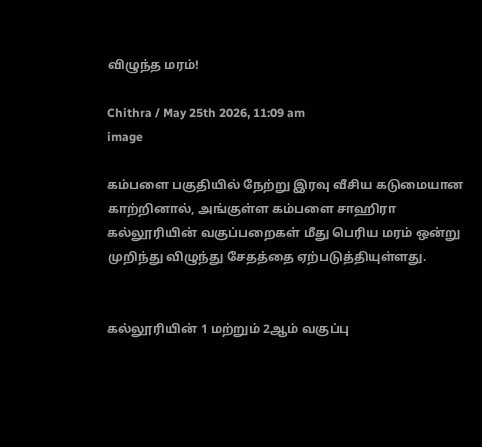விழுந்த மரம்!

Chithra / May 25th 2026, 11:09 am
image

கம்பளை பகுதியில் நேற்று இரவு வீசிய கடுமையான காற்றினால், அங்குள்ள கம்பளை சாஹிரா கல்லூரியின் வகுப்பறைகள் மீது பெரிய மரம் ஒன்று முறிந்து விழுந்து சேதத்தை ஏற்படுத்தியுள்ளது.


கல்லூரியின் 1 மற்றும் 2ஆம் வகுப்பு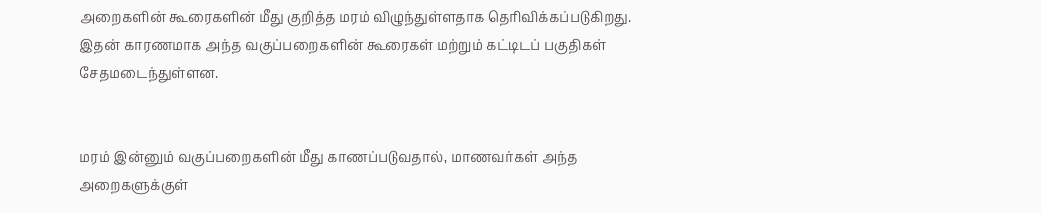அறைகளின் கூரைகளின் மீது குறித்த மரம் விழுந்துள்ளதாக தெரிவிக்கப்படுகிறது. இதன் காரணமாக அந்த வகுப்பறைகளின் கூரைகள் மற்றும் கட்டிடப் பகுதிகள் சேதமடைந்துள்ளன.


மரம் இன்னும் வகுப்பறைகளின் மீது காணப்படுவதால், மாணவர்கள் அந்த அறைகளுக்குள்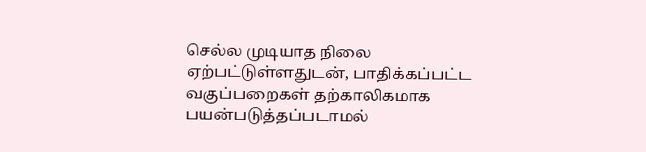செல்ல முடியாத நிலை ஏற்பட்டுள்ளதுடன், பாதிக்கப்பட்ட வகுப்பறைகள் தற்காலிகமாக பயன்படுத்தப்படாமல்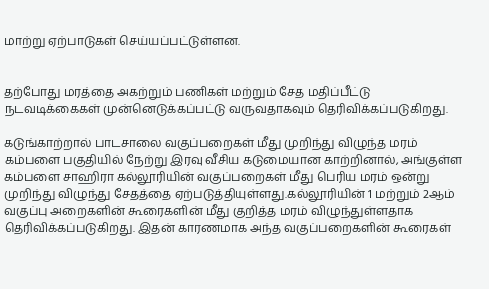மாற்று ஏற்பாடுகள் செய்யப்பட்டுள்ளன.


தற்போது மரத்தை அகற்றும் பணிகள் மற்றும் சேத மதிப்பீட்டு நடவடிக்கைகள் முன்னெடுக்கப்பட்டு வருவதாகவும் தெரிவிக்கப்படுகிறது.

கடுங்காற்றால் பாடசாலை வகுப்பறைகள் மீது முறிந்து விழுந்த மரம் கம்பளை பகுதியில் நேற்று இரவு வீசிய கடுமையான காற்றினால், அங்குள்ள கம்பளை சாஹிரா கல்லூரியின் வகுப்பறைகள் மீது பெரிய மரம் ஒன்று முறிந்து விழுந்து சேதத்தை ஏற்படுத்தியுள்ளது.கல்லூரியின் 1 மற்றும் 2ஆம் வகுப்பு அறைகளின் கூரைகளின் மீது குறித்த மரம் விழுந்துள்ளதாக தெரிவிக்கப்படுகிறது. இதன் காரணமாக அந்த வகுப்பறைகளின் கூரைகள்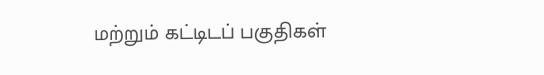மற்றும் கட்டிடப் பகுதிகள்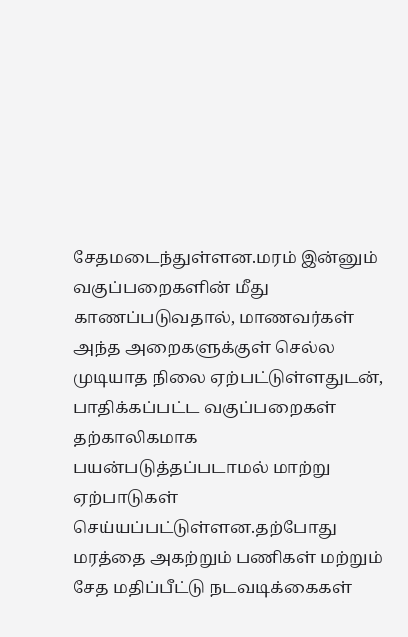சேதமடைந்துள்ளன.மரம் இன்னும் வகுப்பறைகளின் மீது காணப்படுவதால், மாணவர்கள் அந்த அறைகளுக்குள் செல்ல முடியாத நிலை ஏற்பட்டுள்ளதுடன், பாதிக்கப்பட்ட வகுப்பறைகள் தற்காலிகமாக பயன்படுத்தப்படாமல் மாற்று ஏற்பாடுகள் செய்யப்பட்டுள்ளன.தற்போது மரத்தை அகற்றும் பணிகள் மற்றும் சேத மதிப்பீட்டு நடவடிக்கைகள்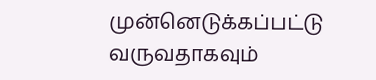முன்னெடுக்கப்பட்டு வருவதாகவும்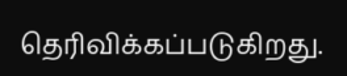தெரிவிக்கப்படுகிறது.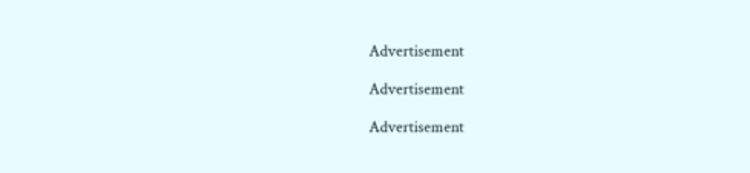Advertisement

Advertisement

Advertisement